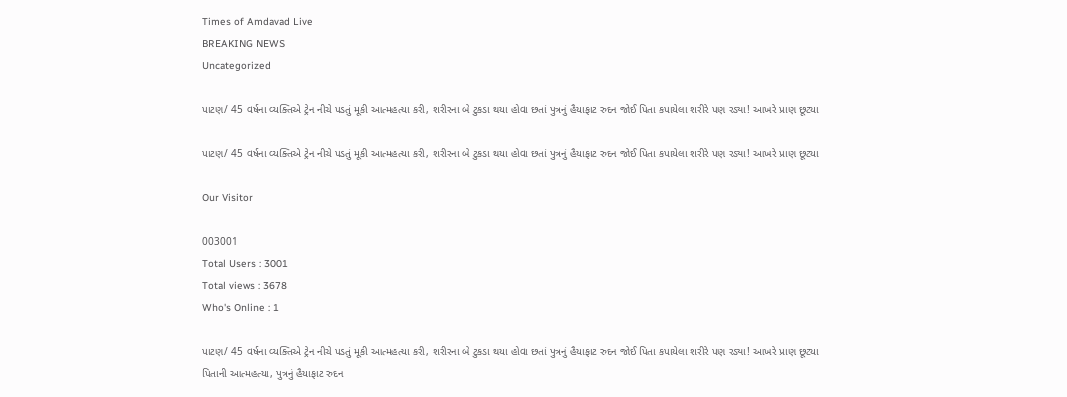Times of Amdavad Live
BREAKING NEWS
Uncategorized

પાટણ/ 45 વર્ષના વ્યક્તિએ ટ્રેન નીચે પડતું મૂકી આત્મહત્યા કરી, શરીરના બે ટુકડા થયા હોવા છતાં પુત્રનું હૈયાફાટ રુદન જોઈ પિતા કપાયેલા શરીરે પણ રડ્યા! આખરે પ્રાણ છૂટ્યા

પાટણ/ 45 વર્ષના વ્યક્તિએ ટ્રેન નીચે પડતું મૂકી આત્મહત્યા કરી, શરીરના બે ટુકડા થયા હોવા છતાં પુત્રનું હૈયાફાટ રુદન જોઈ પિતા કપાયેલા શરીરે પણ રડ્યા! આખરે પ્રાણ છૂટ્યા

Our Visitor

003001
Total Users : 3001
Total views : 3678
Who's Online : 1

પાટણ/ 45 વર્ષના વ્યક્તિએ ટ્રેન નીચે પડતું મૂકી આત્મહત્યા કરી, શરીરના બે ટુકડા થયા હોવા છતાં પુત્રનું હૈયાફાટ રુદન જોઈ પિતા કપાયેલા શરીરે પણ રડ્યા! આખરે પ્રાણ છૂટ્યા
પિતાની આત્મહત્યા, પુત્રનું હૈયાફાટ રુદન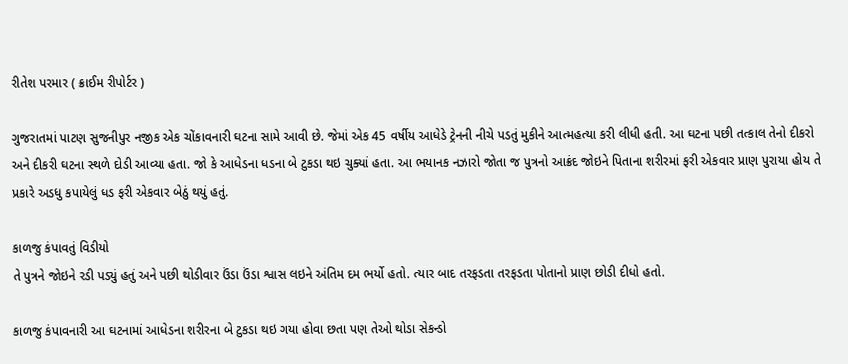રીતેશ પરમાર ( ક્રાઈમ રીપોર્ટર )

ગુજરાતમાં પાટણ સુજનીપુર નજીક એક ચોંકાવનારી ઘટના સામે આવી છે. જેમાં એક 45 વર્ષીય આધેડે ટ્રેનની નીચે પડતું મુકીને આત્મહત્યા કરી લીધી હતી. આ ઘટના પછી તત્કાલ તેનો દીકરો અને દીકરી ઘટના સ્થળે દોડી આવ્યા હતા. જો કે આધેડના ધડના બે ટુકડા થઇ ચુક્યાં હતા. આ ભયાનક નઝારો જોતા જ પુત્રનો આક્રંદ જોઇને પિતાના શરીરમાં ફરી એકવાર પ્રાણ પુરાયા હોય તે પ્રકારે અડધુ કપાયેલું ધડ ફરી એકવાર બેઠું થયું હતું.

કાળજુ કંપાવતું વિડીયો
તે પુત્રને જોઇને રડી પડ્યું હતું અને પછી થોડીવાર ઉંડા ઉંડા શ્વાસ લઇને અંતિમ દમ ભર્યો હતો. ત્યાર બાદ તરફડતા તરફડતા પોતાનો પ્રાણ છોડી દીધો હતો.

કાળજુ કંપાવનારી આ ઘટનામાં આધેડના શરીરના બે ટુકડા થઇ ગયા હોવા છતા પણ તેઓ થોડા સેકન્ડો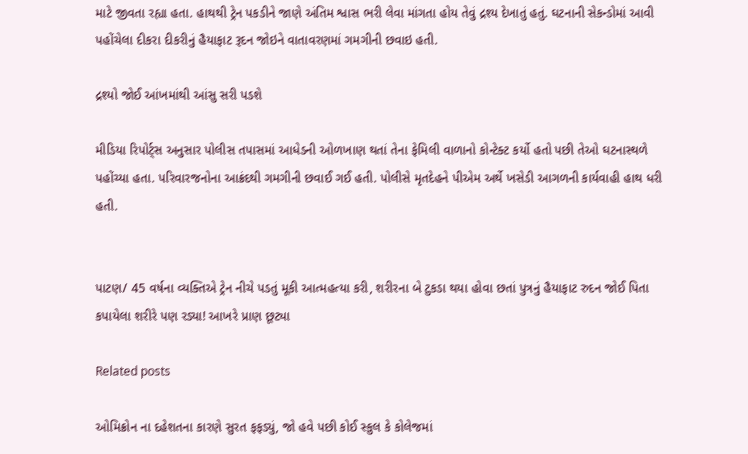માટે જીવતા રહ્યા હતા. હાથથી ટ્રેન પકડીને જાણે અંતિમ શ્વાસ ભરી લેવા માંગતા હોય તેવું દ્રશ્ય દેખાતું હતું. ઘટનાની સેકન્ડોમાં આવી પહોંચેલા દીકરા દીકરીનું હૈયાફાટ રૂદન જોઇને વાતાવરણમાં ગમગીની છવાઇ હતી.

દ્રશ્યો જોઈ આંખમાંથી આંસુ સરી પડશે

મીડિયા રિપોર્ટ્સ અનુસાર પોલીસ તપાસમાં આધેડની ઓળખાણ થતાં તેના ફેમિલી વાળાનો કોન્ટેક્ટ કર્યો હતો પછી તેઓ ઘટનાસ્થળે પહોંચ્યા હતા. પરિવારજનોના આક્રંદથી ગમગીની છવાઈ ગઈ હતી. પોલીસે મૃતદેહને પીએમ અર્થે ખસેડી આગળની કાર્યવાહી હાથ ધરી હતી.


પાટણ/ 45 વર્ષના વ્યક્તિએ ટ્રેન નીચે પડતું મૂકી આત્મહત્યા કરી, શરીરના બે ટુકડા થયા હોવા છતાં પુત્રનું હૈયાફાટ રુદન જોઈ પિતા કપાયેલા શરીરે પણ રડ્યા! આખરે પ્રાણ છૂટ્યા

Related posts

ઓમિક્રોન ના દહેશતના કારણે સુરત ફફડ્યું, જો હવે પછી કોઈ સ્કુલ કે કોલેજમાં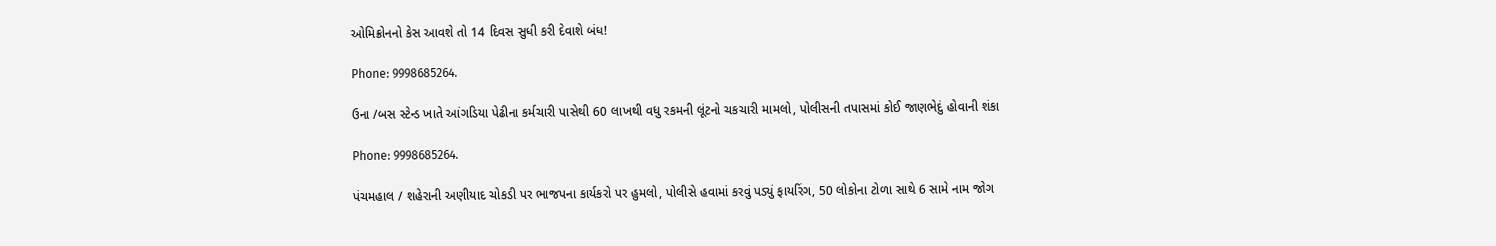ઓમિક્રોનનો કેસ આવશે તો 14 દિવસ સુધી કરી દેવાશે બંધ!

Phone: 9998685264.

ઉના /બસ સ્ટેન્ડ ખાતે આંગડિયા પેઢીના કર્મચારી પાસેથી 60 લાખથી વધુ રકમની લૂંટનો ચકચારી મામલો, પોલીસની તપાસમાં કોઈ જાણભેદું હોવાની શંકા

Phone: 9998685264.

પંચમહાલ / શહેરાની અણીયાદ ચોકડી પર ભાજપના કાર્યકરો પર હુમલો, પોલીસે હવામાં કરવું પડ્યું ફાયરિંગ, 50 લોકોના ટોળા સાથે 6 સામે નામ જોગ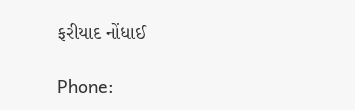ફરીયાદ નોંધાઈ

Phone: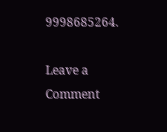9998685264.

Leave a Comment